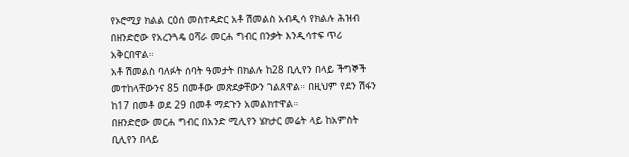የኦሮሚያ ክልል ርዕሰ መስተዳድር አቶ ሽመልስ አብዲሳ የክልሉ ሕዝብ በዘንድሮው የአረንጓዴ ዐሻራ መርሐ ግብር በንቃት እንዲሳተፍ ጥሪ አቅርበዋል።
አቶ ሽመልስ ባለፉት ሰባት ዓመታት በክልሉ ከ28 ቢሊየን በላይ ችግኞች መተከላቸውንና 85 በመቶው መጽደቃቸውን ገልጸዋል። በዚህም የደን ሽፋን ከ17 በመቶ ወደ 29 በመቶ ማደጉን አመልክተዋል።
በዘንድሮው መርሐ ግብር በአንድ ሚሊየን ሄክታር መሬት ላይ ከአምስት ቢሊየን በላይ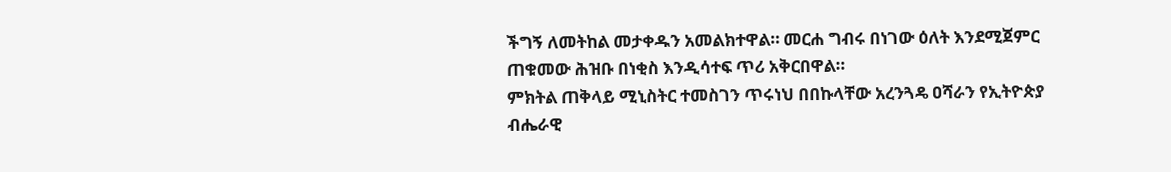ችግኝ ለመትከል መታቀዱን አመልክተዋል። መርሐ ግብሩ በነገው ዕለት እንደሚጀምር ጠቁመው ሕዝቡ በነቂስ እንዲሳተፍ ጥሪ አቅርበዋል።
ምክትል ጠቅላይ ሚኒስትር ተመስገን ጥሩነህ በበኩላቸው አረንጓዴ ዐሻራን የኢትዮጵያ ብሔራዊ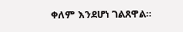ቀለም እንደሆነ ገልጸዋል።